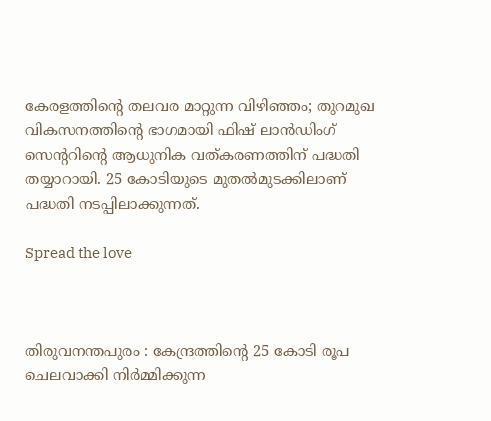കേരളത്തിന്റെ തലവര മാറ്റുന്ന വിഴിഞ്ഞം; തുറമുഖ വികസനത്തിന്റെ ഭാഗമായി ഫിഷ് ലാൻഡിംഗ് സെന്ററിന്റെ ആധുനിക വത്കരണത്തിന് പദ്ധതി തയ്യാറായി. 25 കോടിയുടെ മുതൽമുടക്കിലാണ് പദ്ധതി നടപ്പിലാക്കുന്നത്.

Spread the love



തിരുവനന്തപുരം : കേന്ദ്രത്തിന്റെ 25 കോടി രൂപ ചെലവാക്കി നിര്‍മ്മിക്കുന്ന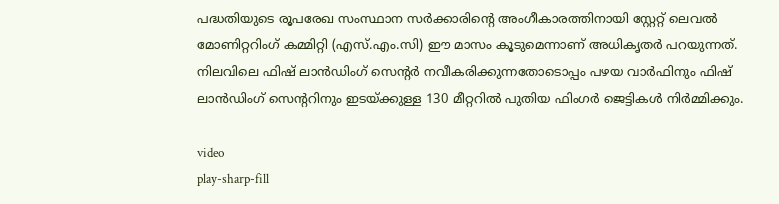പദ്ധതിയുടെ രൂപരേഖ സംസ്ഥാന സര്‍ക്കാരിന്റെ അംഗീകാരത്തിനായി സ്റ്റേറ്റ് ലെവല്‍ മോണിറ്ററിംഗ് കമ്മിറ്റി (എസ്.എം.സി) ഈ മാസം കൂടുമെന്നാണ് അധികൃതര്‍ പറയുന്നത്. നിലവിലെ ഫിഷ് ലാൻഡിംഗ് സെന്റര്‍ നവീകരിക്കുന്നതോടൊപ്പം പഴയ വാര്‍ഫിനും ഫിഷ് ലാൻഡിംഗ് സെന്ററിനും ഇടയ്ക്കുള്ള 130 മീറ്ററില്‍ പുതിയ ഫിംഗര്‍ ജെട്ടികള്‍ നിര്‍മ്മിക്കും.

video
play-sharp-fill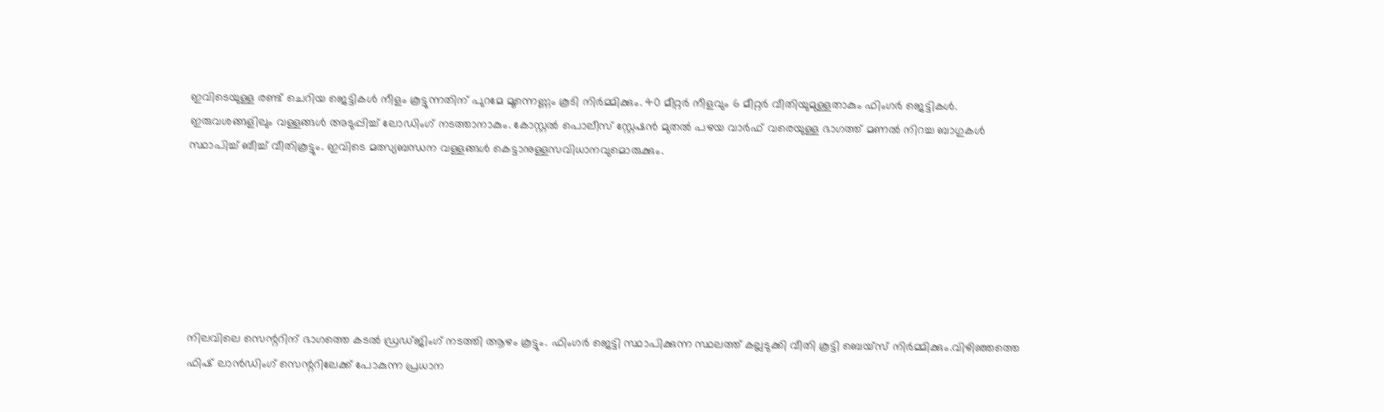ഇവിടെയുള്ള രണ്ട് ചെറിയ ജെട്ടികള്‍ നീളം കൂട്ടുന്നതിന് പുറമേ മൂന്നെണ്ണം കൂടി നിര്‍മ്മിക്കും. 40 മീറ്റര്‍ നീളവും 6 മീറ്റര്‍ വീതിയുമുള്ളതാകും ഫിംഗര്‍ ജെട്ടികള്‍. ഇരുവശങ്ങളിലും വള്ളങ്ങള്‍ അടുപ്പിച്ച്‌ ലോഡിംഗ് നടത്താനാകും. കോസ്റ്റല്‍ പൊലീസ് സ്റ്റേഷൻ മുതല്‍ പഴയ വാര്‍ഫ് വരെയുള്ള ഭാഗത്ത് മണല്‍ നിറച്ച ബാഗുകള്‍ സ്ഥാപിച്ച്‌ ബീച്ച്‌ വീതികൂട്ടും. ഇവിടെ മത്സ്യബന്ധന വള്ളങ്ങള്‍ കെട്ടാനുള്ളസവിധാനവുമൊരുക്കും.







നിലവിലെ സെന്ററിന് ഭാഗത്തെ കടല്‍ ഡ്രഡ്ജിംഗ് നടത്തി ആഴം കൂട്ടും. ഫിംഗര്‍ ജെട്ടി സ്ഥാപിക്കുന്ന സ്ഥലത്ത് കല്ലടുക്കി വീതി കൂട്ടി ബെയ്സ് നിര്‍മ്മിക്കും.വിഴിഞ്ഞത്തെ ഫിഷ് ലാൻഡിംഗ് സെന്ററിലേക്ക് പോകുന്ന പ്രധാന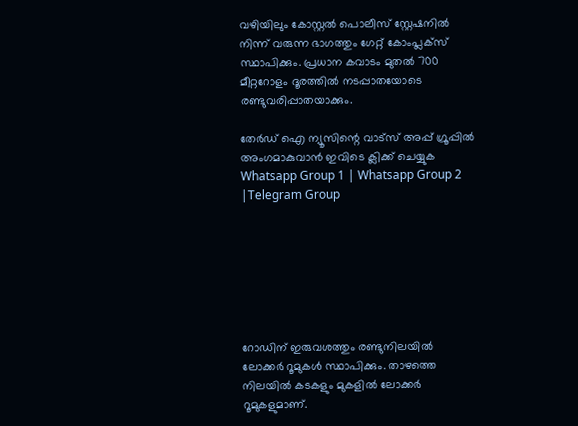വഴിയിലും കോസ്റ്റല്‍ പൊലീസ് സ്റ്റേഷനില്‍ നിന്ന് വരുന്ന ഭാഗത്തും ഗേറ്റ് കോംപ്ലക്സ് സ്ഥാപിക്കും. പ്രധാന കവാടം മുതല്‍ 700 മീറ്ററോളം ദൂരത്തില്‍ നടപ്പാതയോടെ രണ്ടുവരിപ്പാതയാക്കും.

തേർഡ് ഐ ന്യൂസിന്റെ വാട്സ് അപ്പ് ഗ്രൂപ്പിൽ അംഗമാകുവാൻ ഇവിടെ ക്ലിക്ക് ചെയ്യുക
Whatsapp Group 1 | Whatsapp Group 2 |Telegram Group







റോഡിന് ഇരുവശത്തും രണ്ടുനിലയില്‍ ലോക്കര്‍ റൂമുകള്‍ സ്ഥാപിക്കും. താഴത്തെ നിലയില്‍ കടകളും മുകളില്‍ ലോക്കര്‍ റൂമുകളുമാണ്.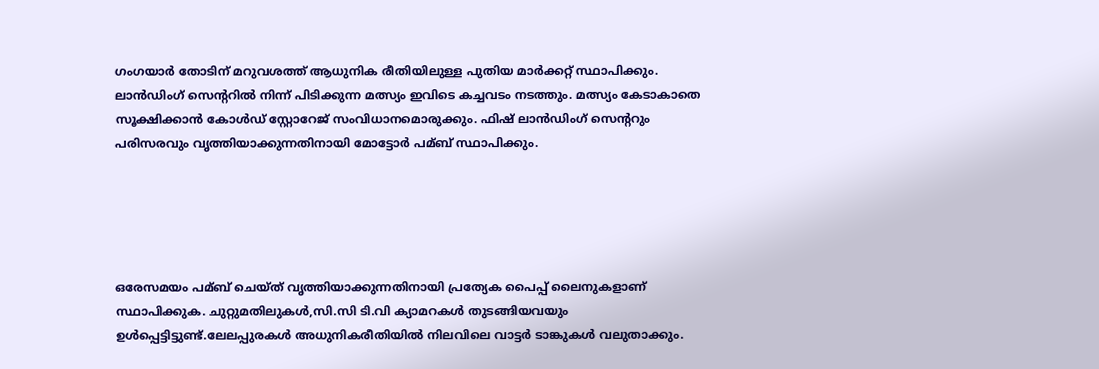ഗംഗയാര്‍ തോടിന് മറുവശത്ത് ആധുനിക രീതിയിലുള്ള പുതിയ മാര്‍ക്കറ്റ് സ്ഥാപിക്കും. ലാൻഡിംഗ് സെന്ററില്‍ നിന്ന് പിടിക്കുന്ന മത്സ്യം ഇവിടെ കച്ചവടം നടത്തും. മത്സ്യം കേടാകാതെ സൂക്ഷിക്കാൻ കോള്‍ഡ് സ്റ്റോറേജ് സംവിധാനമൊരുക്കും. ഫിഷ് ലാൻഡിംഗ് സെന്ററും പരിസരവും വൃത്തിയാക്കുന്നതിനായി മോട്ടോര്‍ പമ്ബ് സ്ഥാപിക്കും.





ഒരേസമയം പമ്ബ് ചെയ്ത് വൃത്തിയാക്കുന്നതിനായി പ്രത്യേക പൈപ്പ് ലൈനുകളാണ് സ്ഥാപിക്കുക. ചുറ്റുമതിലുകള്‍,സി.സി ടി.വി ക്യാമറകള്‍ തുടങ്ങിയവയും ഉള്‍പ്പെട്ടിട്ടുണ്ട്.ലേലപ്പുരകള്‍ അധുനികരീതിയില്‍ നിലവിലെ വാട്ടര്‍ ടാങ്കുകള്‍ വലുതാക്കും.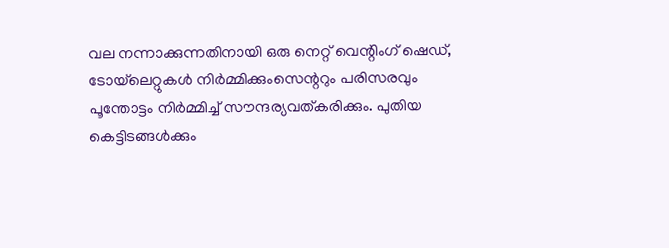വല നന്നാക്കുന്നതിനായി ഒരു നെറ്റ് വെന്റിംഗ് ഷെഡ്, ടോയ്‌ലെറ്റുകള്‍ നിര്‍മ്മിക്കുംസെന്ററും പരിസരവും പൂന്തോട്ടം നിര്‍മ്മിച്ച്‌ സൗന്ദര്യവത്കരിക്കും. പുതിയ കെട്ടിടങ്ങള്‍ക്കും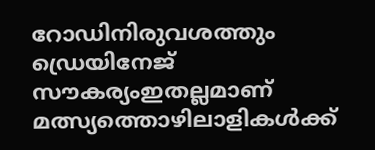റോഡിനിരുവശത്തും ഡ്രെയിനേജ് സൗകര്യംഇതല്ലമാണ് മത്സ്യത്തൊഴിലാളികള്‍ക്ക്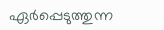ഏർപ്പെടുത്തുന്ന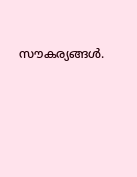സൗകര്യങ്ങൾ.